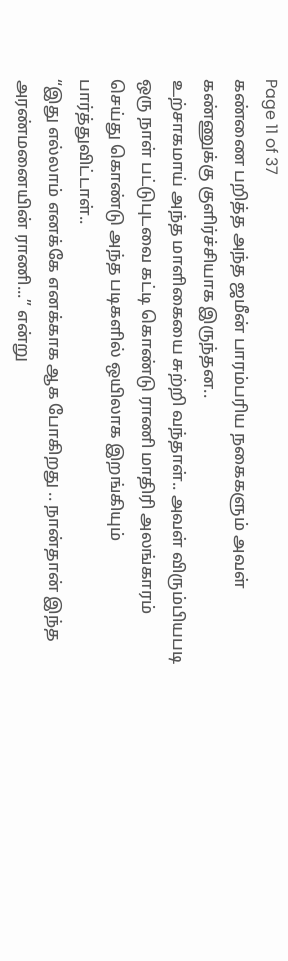Page 11 of 37
கண்ணை பறித்த அந்த ஜமீன் பாரம்பரிய நகைகளும் அவள் கண்ணுக்கு குளிர்ச்சியாக இருந்தன..
உற்சாகமாய் அந்த மாளிகையை சுற்றி வந்தாள்.. அவள் விரும்பியபடி ஒரு நாள் பட்டுபுடவை கட்டி கொண்டு ராணி மாதிரி அலங்காரம் செய்து கொண்டு அந்த படிகளில் ஒயிலாக இறங்கியும் பார்த்துவிட்டாள்..
“இது எல்லாம் எனக்கே எனக்காக ஆக போகிறது .. நான்தான் இந்த அரண்மனையின் ராணி...” என்று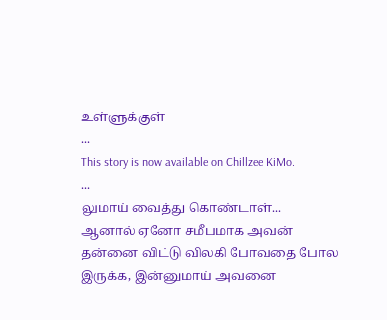உள்ளுக்குள்
...
This story is now available on Chillzee KiMo.
...
லுமாய் வைத்து கொண்டாள்...
ஆனால் ஏனோ சமீபமாக அவன் தன்னை விட்டு விலகி போவதை போல இருக்க, இன்னுமாய் அவனை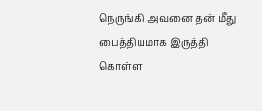நெருங்கி அவனை தன் மீது பைத்தியமாக இருத்தி கொள்ள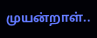முயன்றாள்..